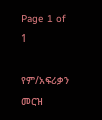Page 1 of 1

የም/አፍሪቃን መርዝ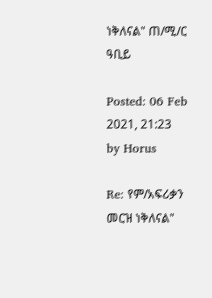ነቅለናል" ጠ/ሚ/ር ዓቢይ

Posted: 06 Feb 2021, 21:23
by Horus

Re: የም/አፍሪቃን መርዝ ነቅለናል"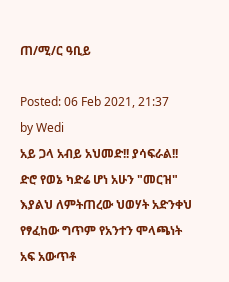ጠ/ሚ/ር ዓቢይ

Posted: 06 Feb 2021, 21:37
by Wedi
አይ ጋላ አብይ አህመድ!! ያሳፍራል!! ድሮ የወኔ ካድሬ ሆነ አሁን "መርዝ" እያልህ ለምትጠረው ህወሃት አድንቀህ የፃፈከው ግጥም የአንተን ሞላጫነት አፍ አውጥቶ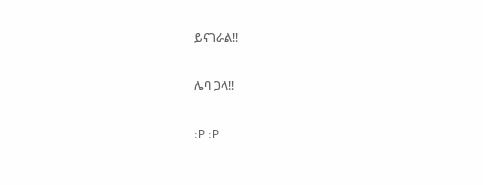ይናገራል!!

ሌባ ጋላ!!

:P :P